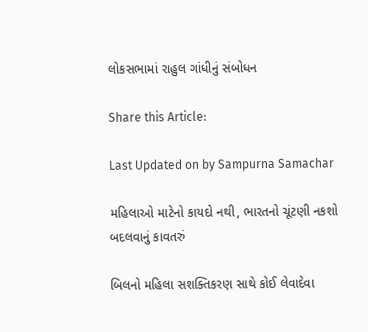લોકસભામાં રાહુલ ગાંધીનું સંબોધન

Share this Article:

Last Updated on by Sampurna Samachar

મહિલાઓ માટેનો કાયદો નથી, ભારતનો ચૂંટણી નકશો બદલવાનું કાવતરું

બિલનો મહિલા સશક્તિકરણ સાથે કોઈ લેવાદેવા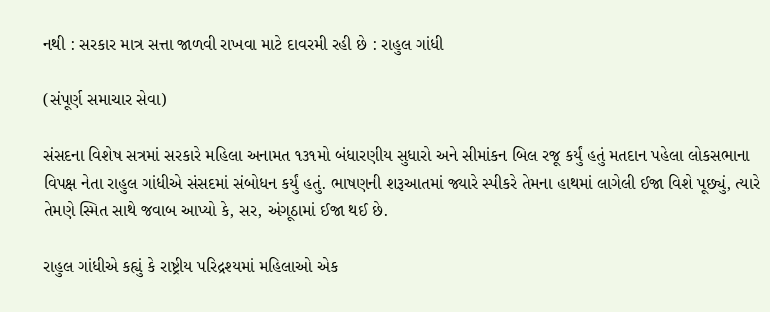નથી : સરકાર માત્ર સત્તા જાળવી રાખવા માટે દાવરમી રહી છે : રાહુલ ગાંધી

(સંપૂર્ણ સમાચાર સેવા)

સંસદના વિશેષ સત્રમાં સરકારે મહિલા અનામત ૧૩૧મો બંધારણીય સુધારો અને સીમાંકન બિલ રજૂ કર્યું હતું મતદાન પહેલા લોકસભાના વિપક્ષ નેતા રાહુલ ગાંધીએ સંસદમાં સંબોધન કર્યું હતું. ભાષણની શરૂઆતમાં જ્યારે સ્પીકરે તેમના હાથમાં લાગેલી ઈજા વિશે પૂછ્યું, ત્યારે તેમણે સ્મિત સાથે જવાબ આપ્યો કે, સર, અંગૂઠામાં ઈજા થઈ છે.

રાહુલ ગાંધીએ કહ્યું કે રાષ્ટ્રીય પરિદ્રશ્યમાં મહિલાઓ એક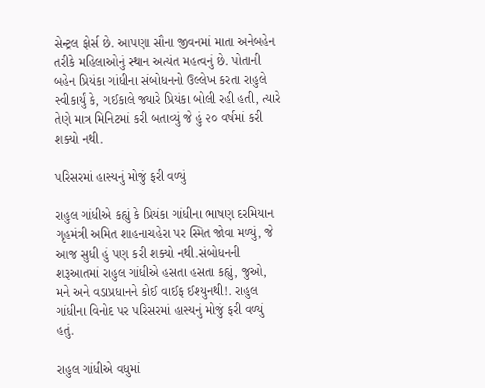સેન્ટ્રલ ફોર્સ છે. આપણા સૌના જીવનમાં માતા અનેબહેન તરીકે મહિલાઓનું સ્થાન અત્યંત મહત્વનું છે. પોતાની બહેન પ્રિયંકા ગાંધીના સંબોધનનો ઉલ્લેખ કરતા રાહુલે સ્વીકાર્યું કે, ગઈકાલે જ્યારે પ્રિયંકા બોલી રહી હતી, ત્યારે તેણે માત્ર મિનિટમાં કરી બતાવ્યું જે હું ૨૦ વર્ષમાં કરી શક્યો નથી.

પરિસરમાં હાસ્યનું મોજું ફરી વળ્યું

રાહુલ ગાંધીએ કહ્યું કે પ્રિયંકા ગાંધીના ભાષણ દરમિયાન ગૃહમંત્રી અમિત શાહનાચહેરા પર સ્મિત જોવા મળ્યું, જે આજ સુધી હું પણ કરી શક્યો નથી.સંબોધનની શરૂઆતમાં રાહુલ ગાંધીએ હસતા હસતા કહ્યું, જુઓ, મને અને વડાપ્રધાનને કોઈ વાઈફ ઈશ્યુનથી!. રાહુલ ગાંધીના વિનોદ પર પરિસરમાં હાસ્યનું મોજું ફરી વળ્યું હતું.

રાહુલ ગાંધીએ વધુમાં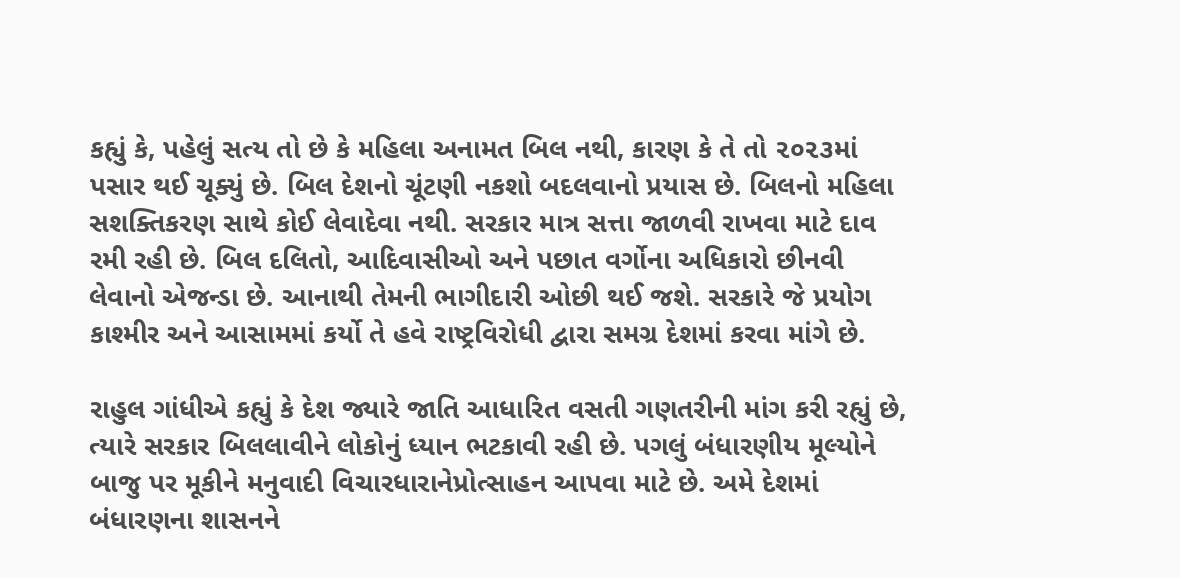કહ્યું કે, પહેલું સત્ય તો છે કે મહિલા અનામત બિલ નથી, કારણ કે તે તો ૨૦૨૩માં પસાર થઈ ચૂક્યું છે. બિલ દેશનો ચૂંટણી નકશો બદલવાનો પ્રયાસ છે. બિલનો મહિલા સશક્તિકરણ સાથે કોઈ લેવાદેવા નથી. સરકાર માત્ર સત્તા જાળવી રાખવા માટે દાવ રમી રહી છે. બિલ દલિતો, આદિવાસીઓ અને પછાત વર્ગોના અધિકારો છીનવી લેવાનો એજન્ડા છે. આનાથી તેમની ભાગીદારી ઓછી થઈ જશે. સરકારે જે પ્રયોગ કાશ્મીર અને આસામમાં કર્યો તે હવે રાષ્ટ્રવિરોધી દ્વારા સમગ્ર દેશમાં કરવા માંગે છે.

રાહુલ ગાંધીએ કહ્યું કે દેશ જ્યારે જાતિ આધારિત વસતી ગણતરીની માંગ કરી રહ્યું છે, ત્યારે સરકાર બિલલાવીને લોકોનું ધ્યાન ભટકાવી રહી છે. પગલું બંધારણીય મૂલ્યોને બાજુ પર મૂકીને મનુવાદી વિચારધારાનેપ્રોત્સાહન આપવા માટે છે. અમે દેશમાં બંધારણના શાસનને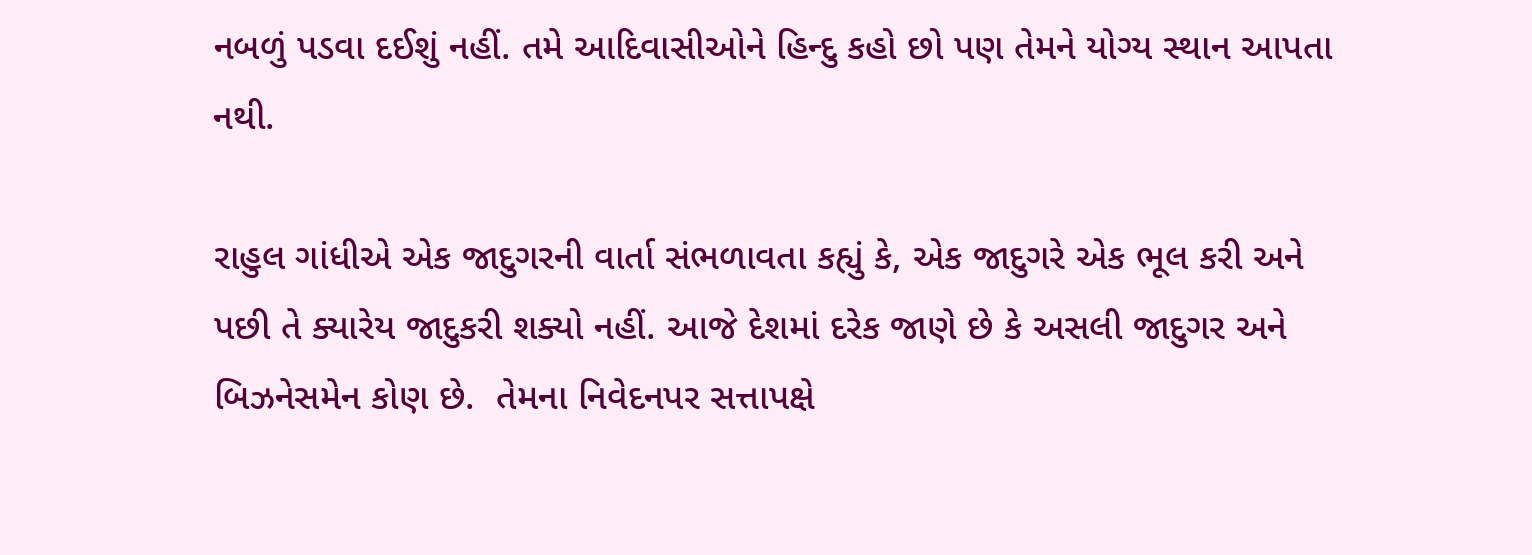નબળું પડવા દઈશું નહીં. તમે આદિવાસીઓને હિન્દુ કહો છો પણ તેમને યોગ્ય સ્થાન આપતા નથી.

રાહુલ ગાંધીએ એક જાદુગરની વાર્તા સંભળાવતા કહ્યું કે, એક જાદુગરે એક ભૂલ કરી અને પછી તે ક્યારેય જાદુકરી શક્યો નહીં. આજે દેશમાં દરેક જાણે છે કે અસલી જાદુગર અને બિઝનેસમેન કોણ છે.  તેમના નિવેદનપર સત્તાપક્ષે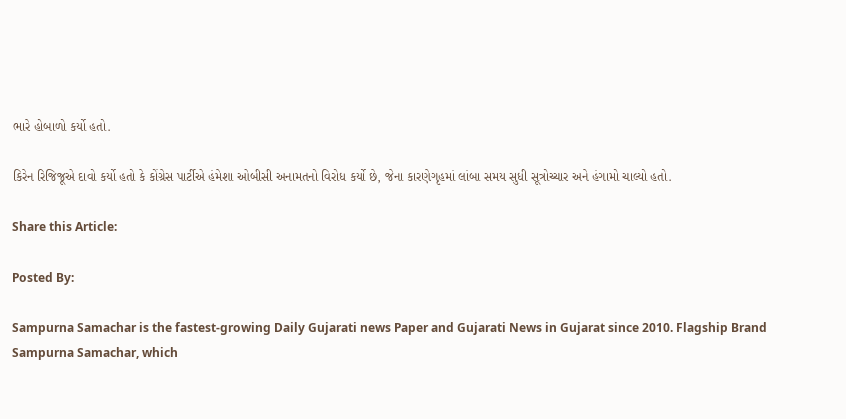ભારે હોબાળો કર્યો હતો.

કિરેન રિજિજૂએ દાવો કર્યો હતો કે કોંગ્રેસ પાર્ટીએ હંમેશા ઓબીસી અનામતનો વિરોધ કર્યો છે, જેના કારણેગૃહમાં લાંબા સમય સુધી સૂત્રોચ્ચાર અને હંગામો ચાલ્યો હતો.

Share this Article:

Posted By:

Sampurna Samachar is the fastest-growing Daily Gujarati news Paper and Gujarati News in Gujarat since 2010. Flagship Brand Sampurna Samachar, which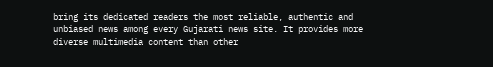bring its dedicated readers the most reliable, authentic and unbiased news among every Gujarati news site. It provides more diverse multimedia content than other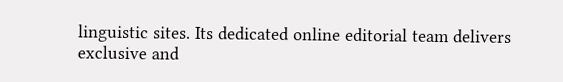linguistic sites. Its dedicated online editorial team delivers exclusive and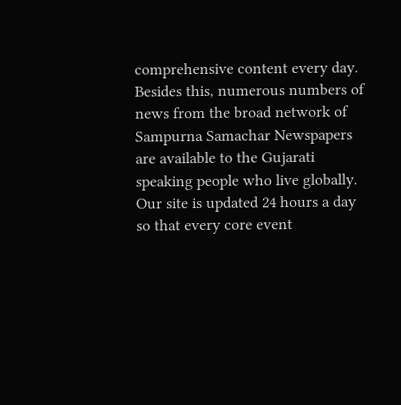comprehensive content every day. Besides this, numerous numbers of news from the broad network of Sampurna Samachar Newspapers are available to the Gujarati speaking people who live globally. Our site is updated 24 hours a day so that every core event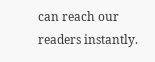can reach our readers instantly.